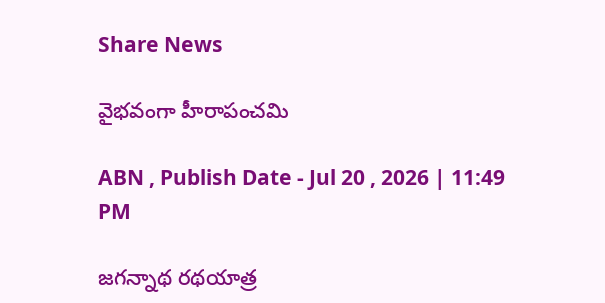Share News

వైభవంగా హీరాపంచమి

ABN , Publish Date - Jul 20 , 2026 | 11:49 PM

జగన్నాథ రథయాత్ర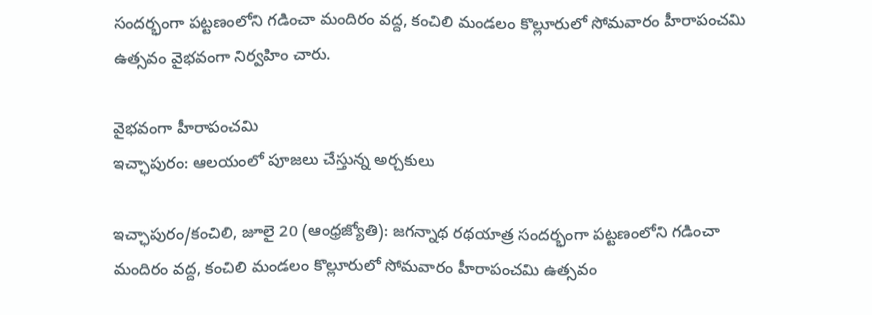సందర్భంగా పట్టణంలోని గడించా మందిరం వద్ద, కంచిలి మండలం కొల్లూరులో సోమవారం హీరాపంచమి ఉత్సవం వైభవంగా నిర్వహిం చారు.

వైభవంగా హీరాపంచమి
ఇచ్ఛాపురం: ఆలయంలో పూజలు చేస్తున్న అర్చకులు

ఇచ్ఛాపురం/కంచిలి, జూలై 20 (ఆంధ్రజ్యోతి): జగన్నాథ రథయాత్ర సందర్భంగా పట్టణంలోని గడించా మందిరం వద్ద, కంచిలి మండలం కొల్లూరులో సోమవారం హీరాపంచమి ఉత్సవం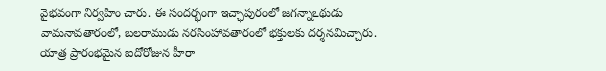వైభవంగా నిర్వహిం చారు. ఈ సందర్భంగా ఇచ్ఛాపురంలో జగన్నాఽథుడు వామనావతారంలో, బలరాముడు నరసింహావతారంలో భక్తులకు దర్శనమిచ్చారు. యాత్ర ప్రారంభమైన ఐదోరోజున హీరా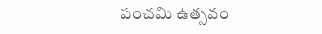పంచమి ఉత్సవం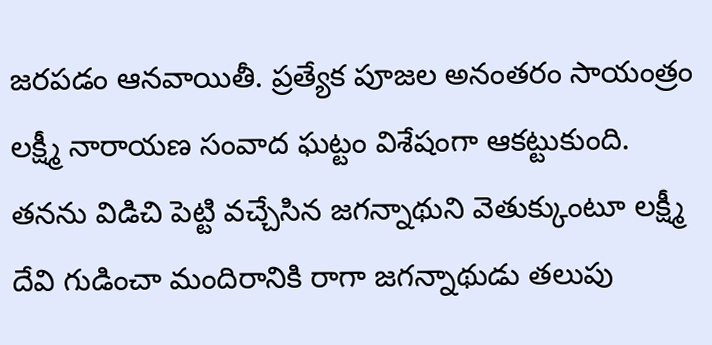జరపడం ఆనవాయితీ. ప్రత్యేక పూజల అనంతరం సాయంత్రం లక్ష్మీ నారాయణ సంవాద ఘట్టం విశేషంగా ఆకట్టుకుంది. తనను విడిచి పెట్టి వచ్చేసిన జగన్నాథుని వెతుక్కుంటూ లక్ష్మీ దేవి గుడించా మందిరానికి రాగా జగన్నాథుడు తలుపు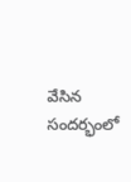వేసిన సందర్భంలో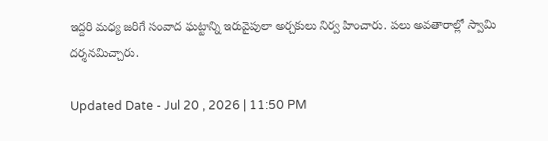ఇద్దరి మధ్య జరిగే సంవాద ఘట్టాన్ని ఇరువైపులా అర్చకులు నిర్వ హించారు. పలు అవతారాల్లో స్వామి దర్శనమిచ్చారు.

Updated Date - Jul 20 , 2026 | 11:50 PM